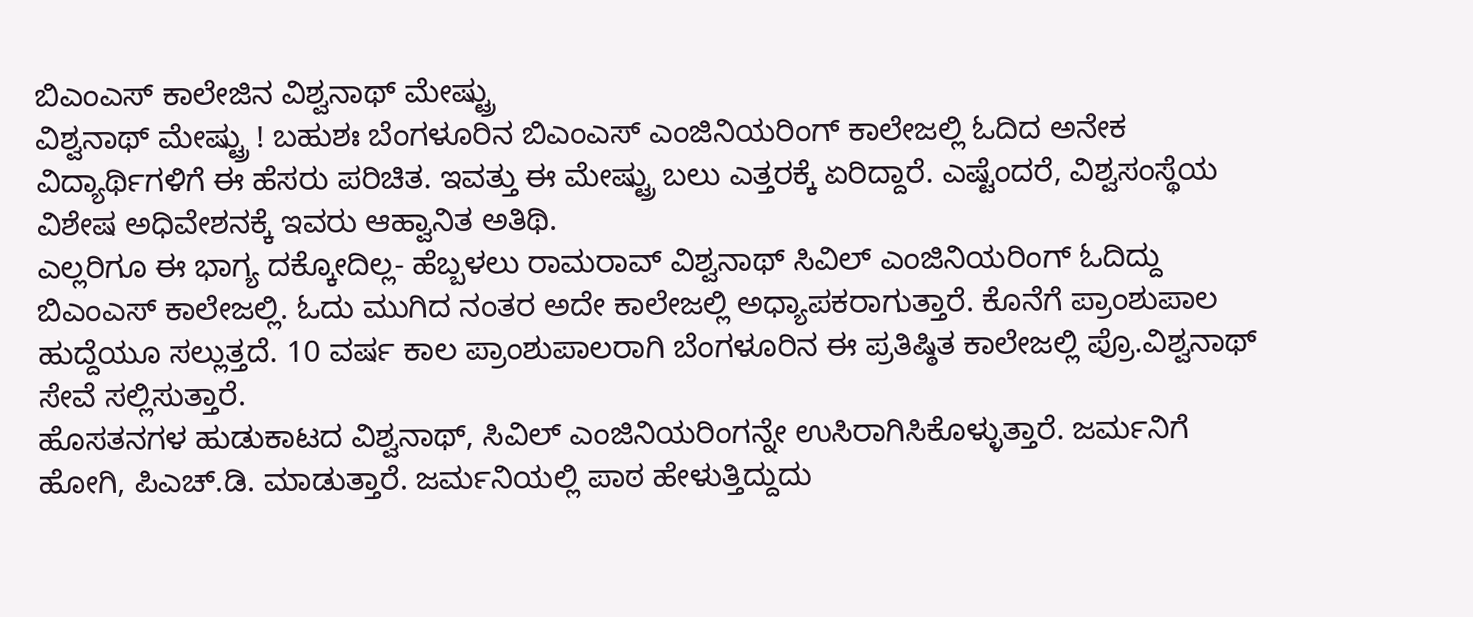ಬಿಎಂಎಸ್ ಕಾಲೇಜಿನ ವಿಶ್ವನಾಥ್ ಮೇಷ್ಟ್ರು
ವಿಶ್ವನಾಥ್ ಮೇಷ್ಟ್ರು ! ಬಹುಶಃ ಬೆಂಗಳೂರಿನ ಬಿಎಂಎಸ್ ಎಂಜಿನಿಯರಿಂಗ್ ಕಾಲೇಜಲ್ಲಿ ಓದಿದ ಅನೇಕ ವಿದ್ಯಾರ್ಥಿಗಳಿಗೆ ಈ ಹೆಸರು ಪರಿಚಿತ. ಇವತ್ತು ಈ ಮೇಷ್ಟ್ರು ಬಲು ಎತ್ತರಕ್ಕೆ ಏರಿದ್ದಾರೆ. ಎಷ್ಟೆಂದರೆ, ವಿಶ್ವಸಂಸ್ಥೆಯ ವಿಶೇಷ ಅಧಿವೇಶನಕ್ಕೆ ಇವರು ಆಹ್ವಾನಿತ ಅತಿಥಿ.
ಎಲ್ಲರಿಗೂ ಈ ಭಾಗ್ಯ ದಕ್ಕೋದಿಲ್ಲ- ಹೆಬ್ಬಳಲು ರಾಮರಾವ್ ವಿಶ್ವನಾಥ್ ಸಿವಿಲ್ ಎಂಜಿನಿಯರಿಂಗ್ ಓದಿದ್ದು ಬಿಎಂಎಸ್ ಕಾಲೇಜಲ್ಲಿ. ಓದು ಮುಗಿದ ನಂತರ ಅದೇ ಕಾಲೇಜಲ್ಲಿ ಅಧ್ಯಾಪಕರಾಗುತ್ತಾರೆ. ಕೊನೆಗೆ ಪ್ರಾಂಶುಪಾಲ ಹುದ್ದೆಯೂ ಸಲ್ಲುತ್ತದೆ. 10 ವರ್ಷ ಕಾಲ ಪ್ರಾಂಶುಪಾಲರಾಗಿ ಬೆಂಗಳೂರಿನ ಈ ಪ್ರತಿಷ್ಠಿತ ಕಾಲೇಜಲ್ಲಿ ಪ್ರೊ.ವಿಶ್ವನಾಥ್ ಸೇವೆ ಸಲ್ಲಿಸುತ್ತಾರೆ.
ಹೊಸತನಗಳ ಹುಡುಕಾಟದ ವಿಶ್ವನಾಥ್, ಸಿವಿಲ್ ಎಂಜಿನಿಯರಿಂಗನ್ನೇ ಉಸಿರಾಗಿಸಿಕೊಳ್ಳುತ್ತಾರೆ. ಜರ್ಮನಿಗೆ ಹೋಗಿ, ಪಿಎಚ್.ಡಿ. ಮಾಡುತ್ತಾರೆ. ಜರ್ಮನಿಯಲ್ಲಿ ಪಾಠ ಹೇಳುತ್ತಿದ್ದುದು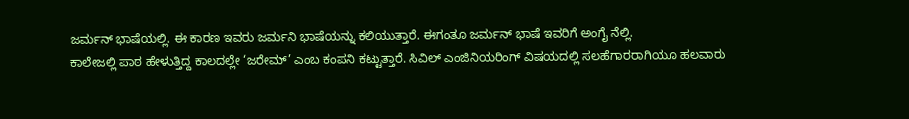ಜರ್ಮನ್ ಭಾಷೆಯಲ್ಲಿ. ಈ ಕಾರಣ ಇವರು ಜರ್ಮನಿ ಭಾಷೆಯನ್ನು ಕಲಿಯುತ್ತಾರೆ. ಈಗಂತೂ ಜರ್ಮನ್ ಭಾಷೆ ಇವರಿಗೆ ಅಂಗೈ ನೆಲ್ಲಿ.
ಕಾಲೇಜಲ್ಲಿ ಪಾಠ ಹೇಳುತ್ತಿದ್ದ ಕಾಲದಲ್ಲೇ ‘ಜರೇಮ್’ ಎಂಬ ಕಂಪನಿ ಕಟ್ಟುತ್ತಾರೆ. ಸಿವಿಲ್ ಎಂಜಿನಿಯರಿಂಗ್ ವಿಷಯದಲ್ಲಿ ಸಲಹೆಗಾರರಾಗಿಯೂ ಹಲವಾರು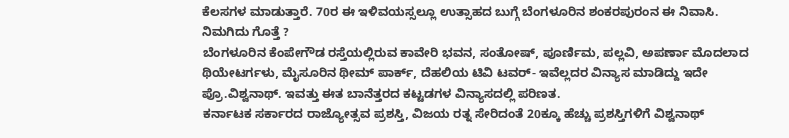ಕೆಲಸಗಳ ಮಾಡುತ್ತಾರೆ. 70ರ ಈ ಇಳಿವಯಸ್ಸಲ್ಲೂ ಉತ್ಸಾಹದ ಬುಗ್ಗೆ ಬೆಂಗಳೂರಿನ ಶಂಕರಪುರಂನ ಈ ನಿವಾಸಿ.
ನಿಮಗಿದು ಗೊತ್ತೆ ?
ಬೆಂಗಳೂರಿನ ಕೆಂಪೇಗೌಡ ರಸ್ತೆಯಲ್ಲಿರುವ ಕಾವೇರಿ ಭವನ, ಸಂತೋಷ್, ಪೂರ್ಣಿಮ, ಪಲ್ಲವಿ, ಅಪರ್ಣಾ ಮೊದಲಾದ ಥಿಯೇಟರ್ಗಳು, ಮೈಸೂರಿನ ಥೀಮ್ ಪಾರ್ಕ್, ದೆಹಲಿಯ ಟಿವಿ ಟವರ್- ಇವೆಲ್ಲದರ ವಿನ್ಯಾಸ ಮಾಡಿದ್ದು ಇದೇ ಪ್ರೊ.ವಿಶ್ವನಾಥ್. ಇವತ್ತು ಈತ ಬಾನೆತ್ತರದ ಕಟ್ಟಡಗಳ ವಿನ್ಯಾಸದಲ್ಲಿ ಪರಿಣತ.
ಕರ್ನಾಟಕ ಸರ್ಕಾರದ ರಾಜ್ಯೋತ್ಸವ ಪ್ರಶಸ್ತಿ, ವಿಜಯ ರತ್ನ ಸೇರಿದಂತೆ 20ಕ್ಕೂ ಹೆಚ್ಚು ಪ್ರಶಸ್ತಿಗಳಿಗೆ ವಿಶ್ವನಾಥ್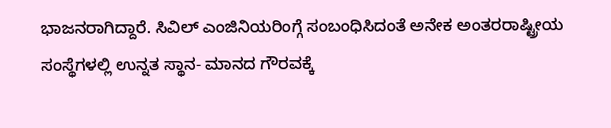ಭಾಜನರಾಗಿದ್ದಾರೆ. ಸಿವಿಲ್ ಎಂಜಿನಿಯರಿಂಗ್ಗೆ ಸಂಬಂಧಿಸಿದಂತೆ ಅನೇಕ ಅಂತರರಾಷ್ಟ್ರೀಯ ಸಂಸ್ಥೆಗಳಲ್ಲಿ ಉನ್ನತ ಸ್ಥಾನ- ಮಾನದ ಗೌರವಕ್ಕೆ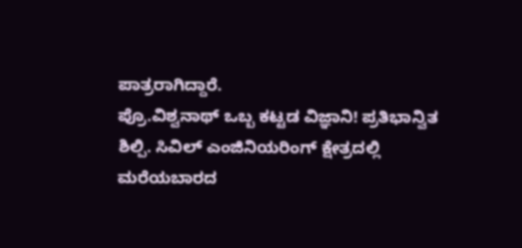ಪಾತ್ರರಾಗಿದ್ದಾರೆ.
ಪ್ರೊ.ವಿಶ್ವನಾಥ್ ಒಬ್ಬ ಕಟ್ಟಡ ವಿಜ್ಞಾನಿ! ಪ್ರತಿಭಾನ್ವಿತ ಶಿಲ್ಪಿ. ಸಿವಿಲ್ ಎಂಜಿನಿಯರಿಂಗ್ ಕ್ಷೇತ್ರದಲ್ಲಿ ಮರೆಯಬಾರದ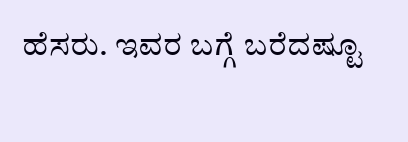ಹೆಸರು. ಇವರ ಬಗ್ಗೆ ಬರೆದಷ್ಟೂ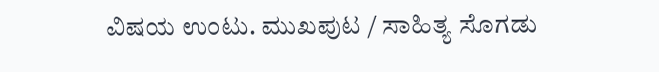ವಿಷಯ ಉಂಟು. ಮುಖಪುಟ / ಸಾಹಿತ್ಯ ಸೊಗಡು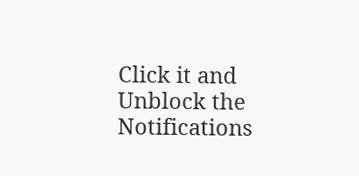Click it and Unblock the Notifications